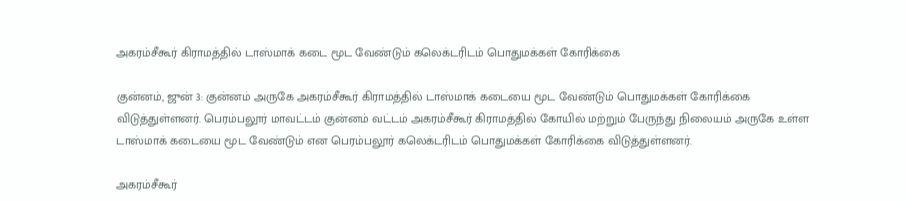அகரம்சீகூர் கிராமத்தில் டாஸ்மாக் கடை மூட வேண்டும் கலெக்டரிடம் பொதுமக்கள் கோரிக்கை

குன்னம், ஜுன் 3: குன்னம் அருகே அகரம்சீகூர் கிராமத்தில் டாஸ்மாக் கடையை மூட வேண்டும் பொதுமக்கள் கோரிக்கை விடுத்துள்ளனர். பெரம்பலூர் மாவட்டம் குன்னம் வட்டம் அகரம்சீகூர் கிராமத்தில் கோயில் மற்றும் பேருந்து நிலையம் அருகே உள்ள டாஸ்மாக் கடையை மூட வேண்டும் என பெரம்பலூர் கலெக்டரிடம் பொதுமக்கள் கோரிக்கை விடுத்துள்ளனர்.

அகரம்சீகூர்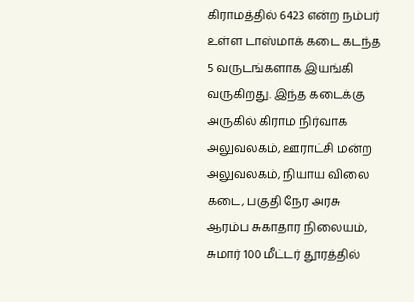கிராமத்தில் 6423 என்ற நம்பர் உள்ள டாஸ்மாக் கடை கடந்த 5 வருடங்களாக இயங்கி வருகிறது. இந்த கடைக்கு அருகில் கிராம நிர்வாக அலுவலகம், ஊராட்சி மன்ற அலுவலகம், நியாய விலை கடை, பகுதி நேர அரசு ஆரம்ப சுகாதார நிலையம், சுமார் 100 மீட்டர் தூரத்தில்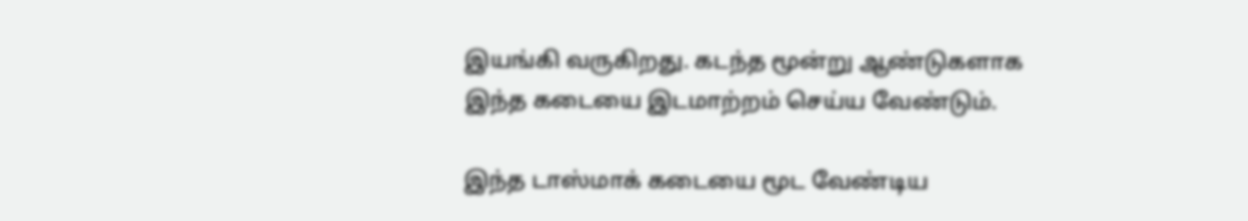இயங்கி வருகிறது. கடந்த மூன்று ஆண்டுகளாக இந்த கடையை இடமாற்றம் செய்ய வேண்டும்.

இந்த டாஸ்மாக் கடையை மூட வேண்டிய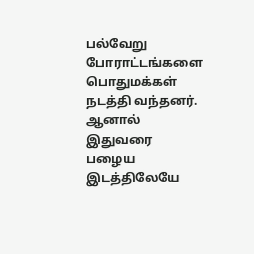பல்வேறு போராட்டங்களை பொதுமக்கள் நடத்தி வந்தனர். ஆனால் இதுவரை பழைய இடத்திலேயே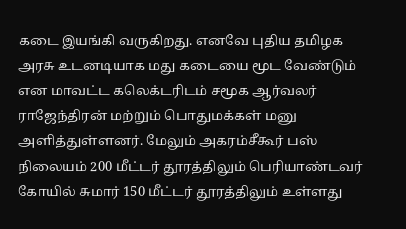கடை இயங்கி வருகிறது. எனவே புதிய தமிழக அரசு உடனடியாக மது கடையை மூட வேண்டும் என மாவட்ட கலெக்டரிடம் சமூக ஆர்வலர் ராஜேந்திரன் மற்றும் பொதுமக்கள் மனு அளித்துள்ளனர். மேலும் அகரம்சீகூர் பஸ் நிலையம் 200 மீட்டர் தூரத்திலும் பெரியாண்டவர் கோயில் சுமார் 150 மீட்டர் தூரத்திலும் உள்ளது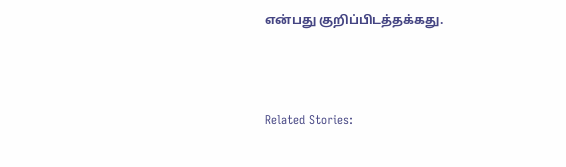என்பது குறிப்பிடத்தக்கது.



Related Stories: